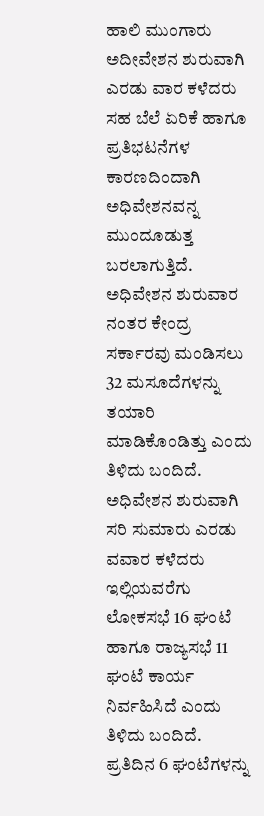ಹಾಲಿ ಮುಂಗಾರು ಅದೀವೇಶನ ಶುರುವಾಗಿ ಎರಡು ವಾರ ಕಳೆದರು ಸಹ ಬೆಲೆ ಏರಿಕೆ ಹಾಗೂ ಪ್ರತಿಭಟನೆಗಳ ಕಾರಣದಿಂದಾಗಿ ಅಧಿವೇಶನವನ್ನ ಮುಂದೂಡುತ್ತ ಬರಲಾಗುತ್ತಿದೆ.
ಅಧಿವೇಶನ ಶುರುವಾರ ನಂತರ ಕೇಂದ್ರ ಸರ್ಕಾರವು ಮಂಡಿಸಲು 32 ಮಸೂದೆಗಳನ್ನು ತಯಾರಿ ಮಾಡಿಕೊಂಡಿತ್ತು ಎಂದು ತಿಳಿದು ಬಂದಿದೆ. ಅಧಿವೇಶನ ಶುರುವಾಗಿ ಸರಿ ಸುಮಾರು ಎರಡು ವವಾರ ಕಳೆದರು ಇಲ್ಲಿಯವರೆಗು ಲೋಕಸಭೆ 16 ಘಂಟೆ ಹಾಗೂ ರಾಜ್ಯಸಭೆ 11 ಘಂಟೆ ಕಾರ್ಯ ನಿರ್ವಹಿಸಿದೆ ಎಂದು ತಿಳಿದು ಬಂದಿದೆ.
ಪ್ರತಿದಿನ 6 ಘಂಟೆಗಳನ್ನು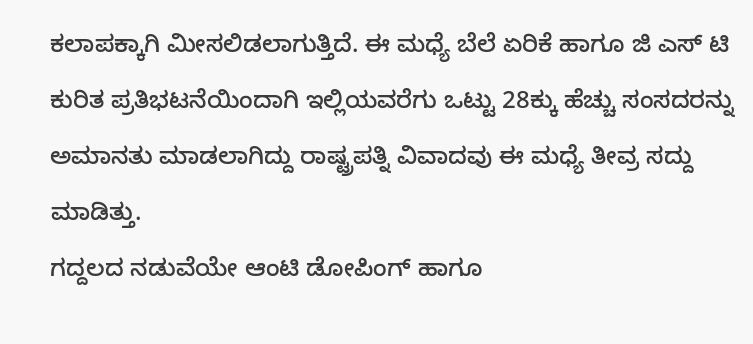ಕಲಾಪಕ್ಕಾಗಿ ಮೀಸಲಿಡಲಾಗುತ್ತಿದೆ. ಈ ಮಧ್ಯೆ ಬೆಲೆ ಏರಿಕೆ ಹಾಗೂ ಜಿ ಎಸ್ ಟಿ ಕುರಿತ ಪ್ರತಿಭಟನೆಯಿಂದಾಗಿ ಇಲ್ಲಿಯವರೆಗು ಒಟ್ಟು 28ಕ್ಕು ಹೆಚ್ಚು ಸಂಸದರನ್ನು ಅಮಾನತು ಮಾಡಲಾಗಿದ್ದು ರಾಷ್ಟ್ರಪತ್ನಿ ವಿವಾದವು ಈ ಮಧ್ಯೆ ತೀವ್ರ ಸದ್ದು ಮಾಡಿತ್ತು.
ಗದ್ದಲದ ನಡುವೆಯೇ ಆಂಟಿ ಡೋಪಿಂಗ್ ಹಾಗೂ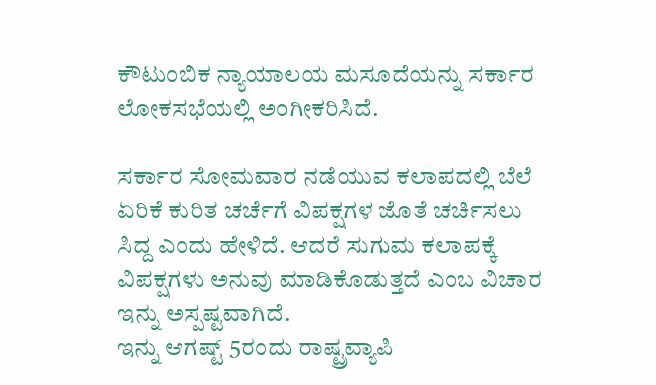ಕೌಟುಂಬಿಕ ನ್ಯಾಯಾಲಯ ಮಸೂದೆಯನ್ನು ಸರ್ಕಾರ ಲೋಕಸಭೆಯಲ್ಲಿ ಅಂಗೀಕರಿಸಿದೆ.

ಸರ್ಕಾರ ಸೋಮವಾರ ನಡೆಯುವ ಕಲಾಪದಲ್ಲಿ ಬೆಲೆ ಏರಿಕೆ ಕುರಿತ ಚರ್ಚೆಗೆ ವಿಪಕ್ಷಗಳ ಜೊತೆ ಚರ್ಚಿಸಲು ಸಿದ್ದ ಎಂದು ಹೇಳಿದೆ. ಆದರೆ ಸುಗುಮ ಕಲಾಪಕ್ಕೆ ವಿಪಕ್ಷಗಳು ಅನುವು ಮಾಡಿಕೊಡುತ್ತದೆ ಎಂಬ ವಿಚಾರ ಇನ್ನು ಅಸ್ಪಷ್ಟವಾಗಿದೆ.
ಇನ್ನು ಆಗಷ್ಟ್ 5ರಂದು ರಾಷ್ಟ್ರವ್ಯಾಪಿ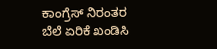ಕಾಂಗ್ರೆಸ್ ನಿರಂತರ ಬೆಲೆ ಏರಿಕೆ ಖಂಡಿಸಿ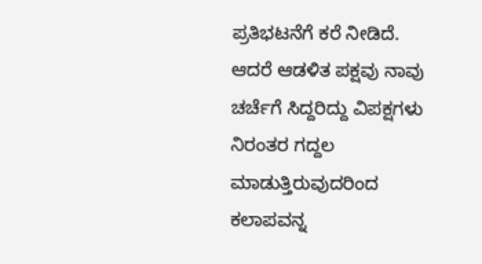ಪ್ರತಿಭಟನೆಗೆ ಕರೆ ನೀಡಿದೆ. ಆದರೆ ಆಡಳಿತ ಪಕ್ಷವು ನಾವು ಚರ್ಚೆಗೆ ಸಿದ್ದರಿದ್ದು ವಿಪಕ್ಷಗಳು ನಿರಂತರ ಗದ್ದಲ ಮಾಡುತ್ತಿರುವುದರಿಂದ ಕಲಾಪವನ್ನ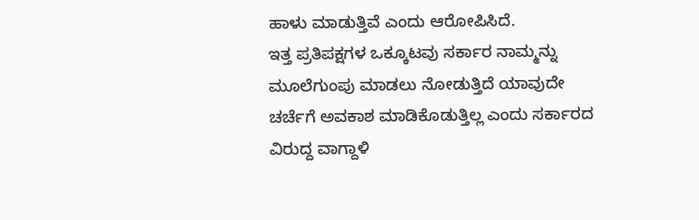ಹಾಳು ಮಾಡುತ್ತಿವೆ ಎಂದು ಆರೋಪಿಸಿದೆ.
ಇತ್ತ ಪ್ರತಿಪಕ್ಷಗಳ ಒಕ್ಕೂಟವು ಸರ್ಕಾರ ನಾಮ್ಮನ್ನು ಮೂಲೆಗುಂಪು ಮಾಡಲು ನೋಡುತ್ತಿದೆ ಯಾವುದೇ ಚರ್ಚೆಗೆ ಅವಕಾಶ ಮಾಡಿಕೊಡುತ್ತಿಲ್ಲ ಎಂದು ಸರ್ಕಾರದ ವಿರುದ್ದ ವಾಗ್ದಾಳಿ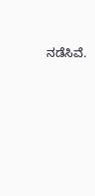ನಡೆಸಿವೆ.